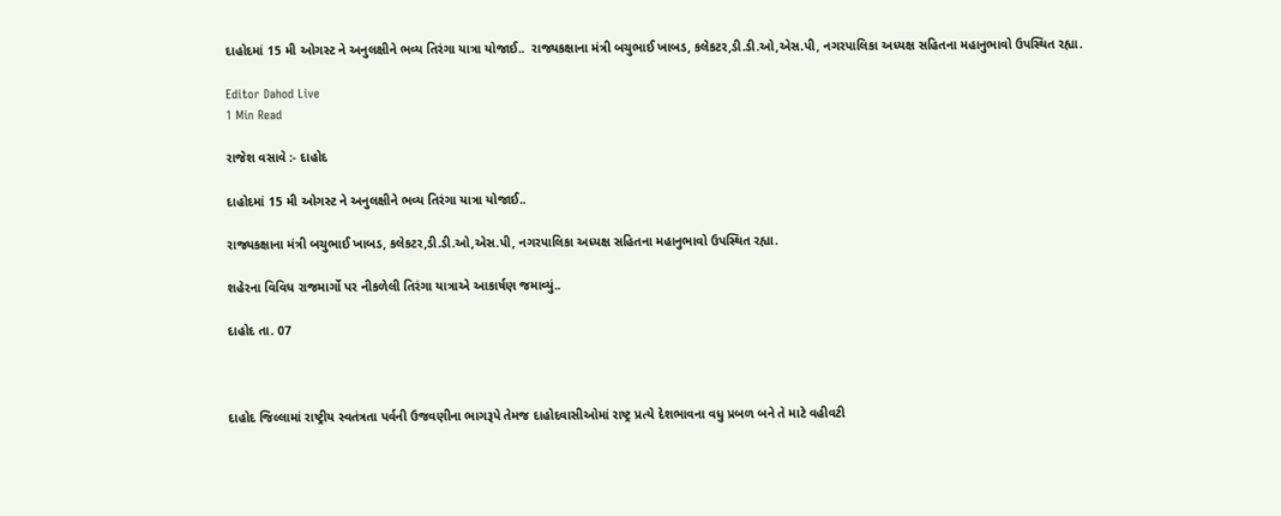દાહોદમાં 15 મી ઓગસ્ટ ને અનુલક્ષીને ભવ્ય તિરંગા યાત્રા યોજાઈ..  રાજ્યકક્ષાના મંત્રી બચુભાઈ ખાબડ, કલેકટર,ડી.ડી.ઓ,એસ.પી, નગરપાલિકા અધ્યક્ષ સહિતના મહાનુભાવો ઉપસ્થિત રહ્યા.

Editor Dahod Live
1 Min Read

રાજેશ વસાવે :- દાહોદ

દાહોદમાં 15 મી ઓગસ્ટ ને અનુલક્ષીને ભવ્ય તિરંગા યાત્રા યોજાઈ..

રાજ્યકક્ષાના મંત્રી બચુભાઈ ખાબડ, કલેકટર,ડી.ડી.ઓ,એસ.પી, નગરપાલિકા અધ્યક્ષ સહિતના મહાનુભાવો ઉપસ્થિત રહ્યા.

શહેરના વિવિધ રાજમાર્ગો પર નીકળેલી તિરંગા યાત્રાએ આકાર્ષણ જમાવ્યું..

દાહોદ તા. 07



દાહોદ જિલ્લામાં રાષ્ટ્રીય સ્વતંત્રતા પર્વની ઉજવણીના ભાગરૂપે તેમજ દાહોદવાસીઓમાં રાષ્ટ્ર પ્રત્યે દેશભાવના વધુ પ્રબળ બને તે માટે વહીવટી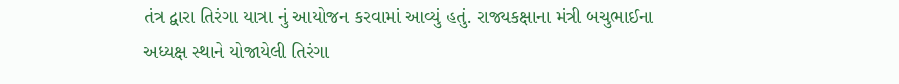તંત્ર દ્વારા તિરંગા યાત્રા નું આયોજન કરવામાં આવ્યું હતું. રાજ્યકક્ષાના મંત્રી બચુભાઈના અધ્યક્ષ સ્થાને યોજાયેલી તિરંગા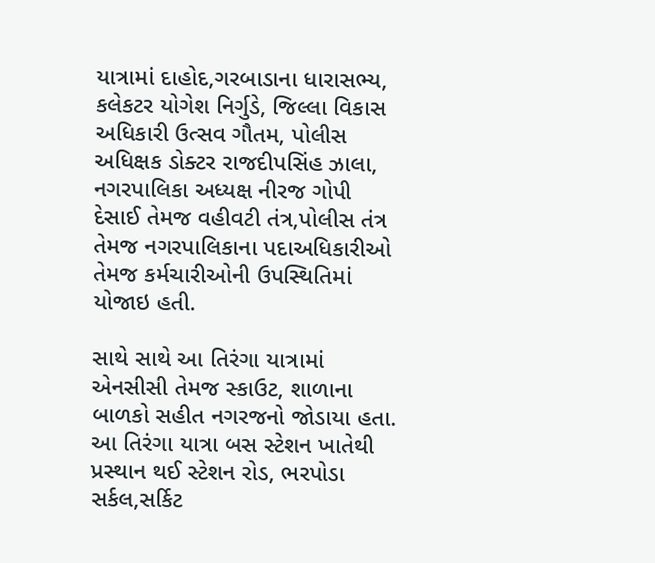યાત્રામાં દાહોદ,ગરબાડાના ધારાસભ્ય, કલેકટર યોગેશ નિર્ગુડે, જિલ્લા વિકાસ અધિકારી ઉત્સવ ગૌતમ, પોલીસ અધિક્ષક ડોક્ટર રાજદીપસિંહ ઝાલા, નગરપાલિકા અધ્યક્ષ નીરજ ગોપી દેસાઈ તેમજ વહીવટી તંત્ર,પોલીસ તંત્ર તેમજ નગરપાલિકાના પદાઅધિકારીઓ તેમજ કર્મચારીઓની ઉપસ્થિતિમાં યોજાઇ હતી.

સાથે સાથે આ તિરંગા યાત્રામાં એનસીસી તેમજ સ્કાઉટ, શાળાના બાળકો સહીત નગરજનો જોડાયા હતા. આ તિરંગા યાત્રા બસ સ્ટેશન ખાતેથી પ્રસ્થાન થઈ સ્ટેશન રોડ, ભરપોડા સર્કલ,સર્કિટ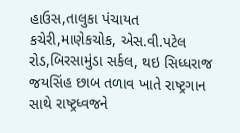હાઉસ,તાલુકા પંચાયત કચેરી,માણેકચોક, એસ.વી.પટેલ રોડ,બિરસામુંડા સર્કલ, થઇ સિધ્ધરાજ જયસિંહ છાબ તળાવ ખાતે રાષ્ટ્રગાન સાથે રાષ્ટ્રધ્વજને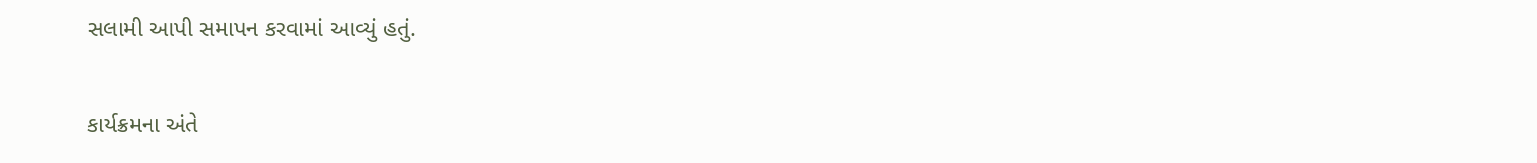સલામી આપી સમાપન કરવામાં આવ્યું હતું.

કાર્યક્રમના અંતે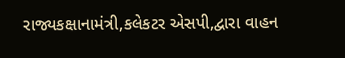રાજ્યકક્ષાનામંત્રી,કલેકટર એસપી,દ્વારા વાહન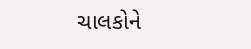ચાલકોને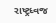રાષ્ટ્રધ્વજ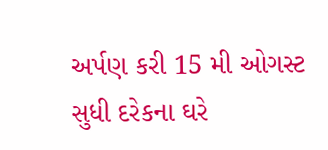અર્પણ કરી 15 મી ઓગસ્ટ સુધી દરેકના ઘરે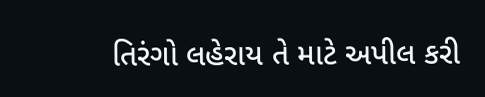તિરંગો લહેરાય તે માટે અપીલ કરી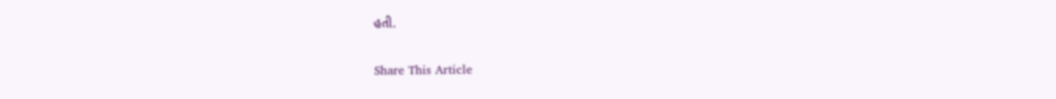હતી.

Share This Article